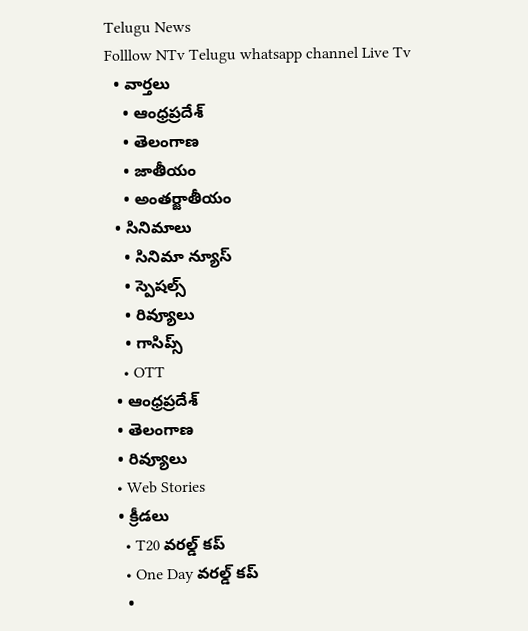Telugu News
Folllow NTv Telugu whatsapp channel Live Tv
  • వార్తలు
    • ఆంధ్రప్రదేశ్
    • తెలంగాణ
    • జాతీయం
    • అంతర్జాతీయం
  • సినిమాలు
    • సినిమా న్యూస్
    • స్పెషల్స్
    • రివ్యూలు
    • గాసిప్స్
    • OTT
  • ఆంధ్రప్రదేశ్
  • తెలంగాణ
  • రివ్యూలు
  • Web Stories
  • క్రీడలు
    • T20 వరల్డ్ కప్
    • One Day వరల్డ్ కప్
    •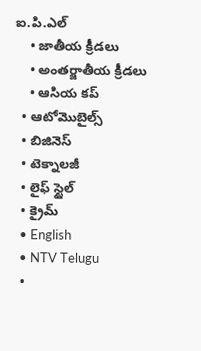ఐ.పి.ఎల్
    • జాతీయ క్రీడలు
    • అంతర్జాతీయ క్రీడలు
    • ఆసియ కప్
  • ఆటోమొబైల్స్
  • బిజినెస్‌
  • టెక్నాలజీ
  • లైఫ్ స్టైల్
  • క్రైమ్
  • English
  • NTV Telugu
  •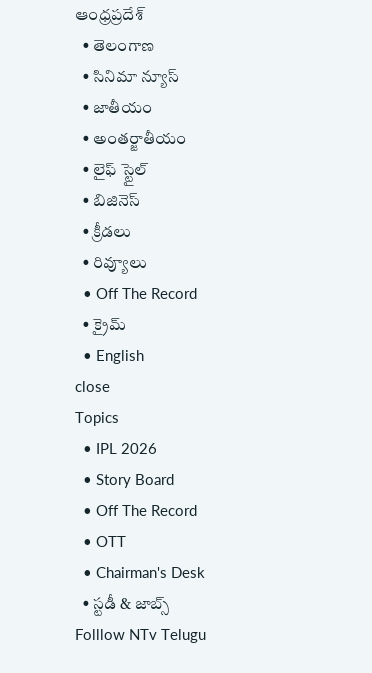ఆంధ్రప్రదేశ్
  • తెలంగాణ
  • సినిమా న్యూస్
  • జాతీయం
  • అంతర్జాతీయం
  • లైఫ్ స్టైల్
  • బిజినెస్‌
  • క్రీడలు
  • రివ్యూలు
  • Off The Record
  • క్రైమ్
  • English
close
Topics
  • IPL 2026
  • Story Board
  • Off The Record
  • OTT
  • Chairman's Desk
  • స్టడీ & జాబ్స్
Folllow NTv Telugu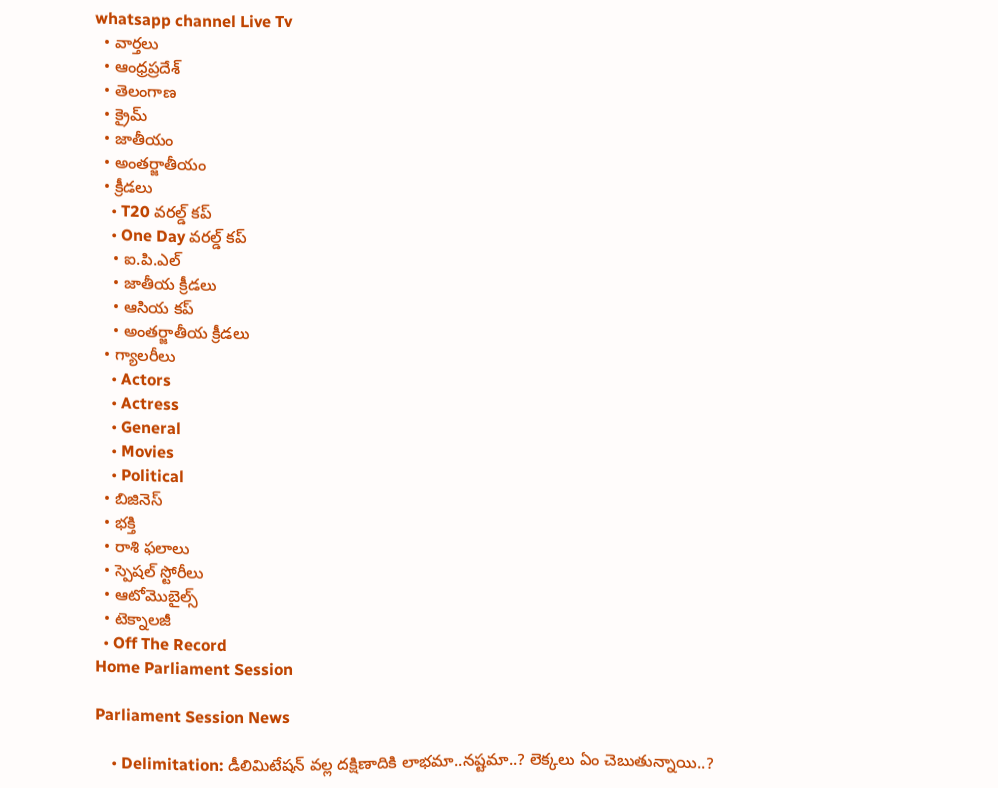whatsapp channel Live Tv
  • వార్తలు
  • ఆంధ్రప్రదేశ్
  • తెలంగాణ
  • క్రైమ్
  • జాతీయం
  • అంతర్జాతీయం
  • క్రీడలు
    • T20 వరల్డ్ కప్
    • One Day వరల్డ్ కప్
    • ఐ.పి.ఎల్
    • జాతీయ క్రీడలు
    • ఆసియ కప్
    • అంతర్జాతీయ క్రీడలు
  • గ్యాలరీలు
    • Actors
    • Actress
    • General
    • Movies
    • Political
  • బిజినెస్‌
  • భక్తి
  • రాశి ఫలాలు
  • స్పెషల్‌ స్టోరీలు
  • ఆటోమొబైల్స్
  • టెక్నాలజీ
  • Off The Record
Home Parliament Session

Parliament Session News

    • Delimitation: డీలిమిటేషన్ వల్ల దక్షిణాదికి లాభమా..నష్టమా..? లెక్కలు ఏం చెబుతున్నాయి..?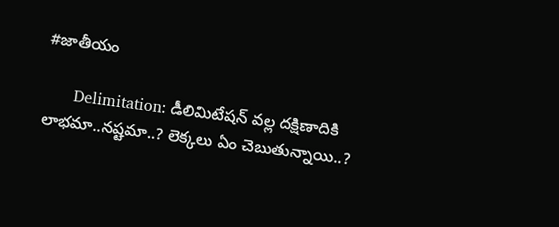#జాతీయం

      Delimitation: డీలిమిటేషన్ వల్ల దక్షిణాదికి లాభమా..నష్టమా..? లెక్కలు ఏం చెబుతున్నాయి..?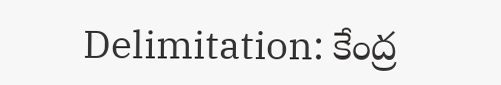Delimitation: కేంద్ర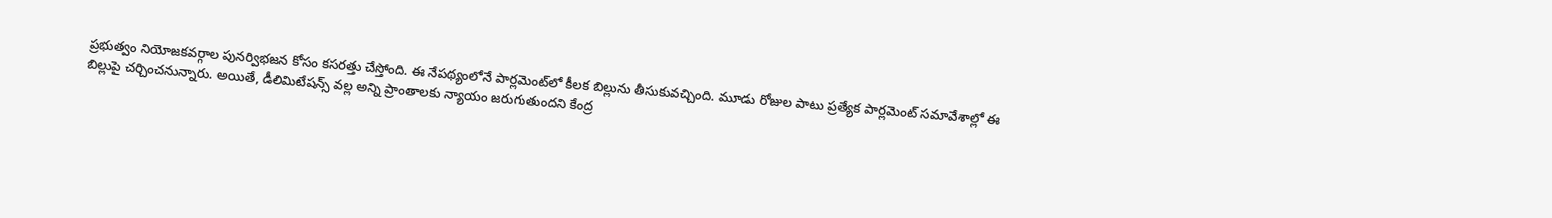ప్రభుత్వం నియోజకవర్గాల పునర్విభజన కోసం కసరత్తు చేస్తోంది. ఈ నేపథ్యంలోనే పార్లమెంట్‌లో కీలక బిల్లును తీసుకువచ్చింది. మూడు రోజుల పాటు ప్రత్యేక పార్లమెంట్ సమావేశాల్లో ఈ బిల్లుపై చర్చించనున్నారు. అయితే, డీలిమిటేషన్స్ వల్ల అన్ని ప్రాంతాలకు న్యాయం జరుగుతుందని కేంద్ర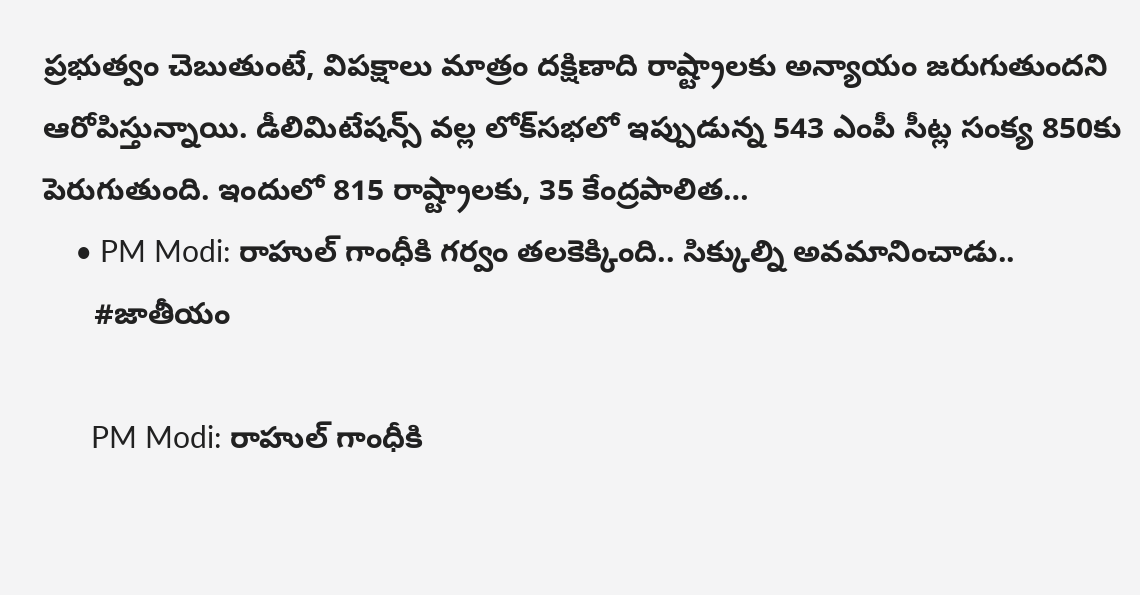ప్రభుత్వం చెబుతుంటే, విపక్షాలు మాత్రం దక్షిణాది రాష్ట్రాలకు అన్యాయం జరుగుతుందని ఆరోపిస్తున్నాయి. డీలిమిటేషన్స్ వల్ల లోక్‌సభలో ఇప్పుడున్న 543 ఎంపీ సీట్ల సంక్య 850కు పెరుగుతుంది. ఇందులో 815 రాష్ట్రాలకు, 35 కేంద్రపాలిత…
    • PM Modi: రాహుల్ గాంధీకి గర్వం తలకెక్కింది.. సిక్కుల్ని అవమానించాడు..
      #జాతీయం

      PM Modi: రాహుల్ గాంధీకి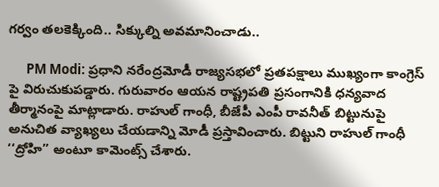గర్వం తలకెక్కింది.. సిక్కుల్ని అవమానించాడు..

      PM Modi: ప్రధాని నరేంద్రమోడీ రాజ్యసభలో ప్రతపక్షాలు ముఖ్యంగా కాంగ్రెస్ పై విరుచుకుపడ్డారు. గురువారం ఆయన రాష్ట్రపతి ప్రసంగానికి ధన్యవాద తీర్మానంపై మాట్లాడారు. రాహుల్ గాంధీ, బీజేపీ ఎంపీ రావనీత్ బిట్టునుపై అనుచిత వ్యాఖ్యలు చేయడాన్ని మోడీ ప్రస్తావించారు. బిట్టుని రాహుల్ గాంధీ ‘‘ద్రోహి’’ అంటూ కామెంట్స్ చేశారు.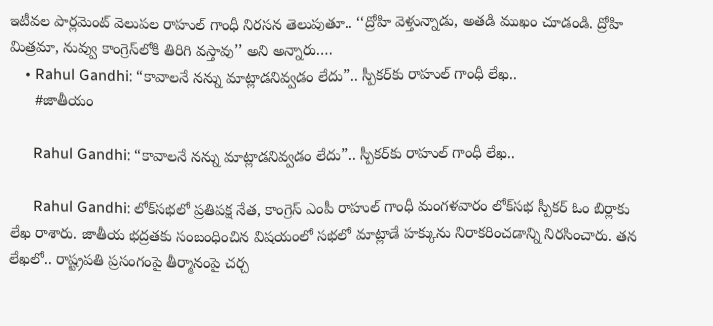ఇటీవల పార్లమెంట్ వెలుపల రాహుల్ గాంధీ నిరసన తెలుపుతూ.. ‘‘ద్రోహి వెళ్తున్నాడు, అతడి ముఖం చూడండి. ద్రోహి మిత్రమా, నువ్వు కాంగ్రెస్‌లోకి తిరిగి వస్తావు’’ అని అన్నారు.…
    • Rahul Gandhi: “కావాలనే నన్ను మాట్లాడనివ్వడం లేదు”.. స్పీకర్‌కు రాహుల్ గాంధీ లేఖ..
      #జాతీయం

      Rahul Gandhi: “కావాలనే నన్ను మాట్లాడనివ్వడం లేదు”.. స్పీకర్‌కు రాహుల్ గాంధీ లేఖ..

      Rahul Gandhi: లోక్‌సభలో ప్రతిపక్ష నేత, కాంగ్రెస్ ఎంపీ రాహుల్ గాంధీ మంగళవారం లోక్‌సభ స్పీకర్ ఓం బిర్లాకు లేఖ రాశారు. జాతీయ భద్రతకు సంబంధించిన విషయంలో సభలో మాట్లాడే హక్కును నిరాకరించడాన్ని నిరసించారు. తన లేఖలో.. రాష్ట్రపతి ప్రసంగంపై తీర్మానంపై చర్చ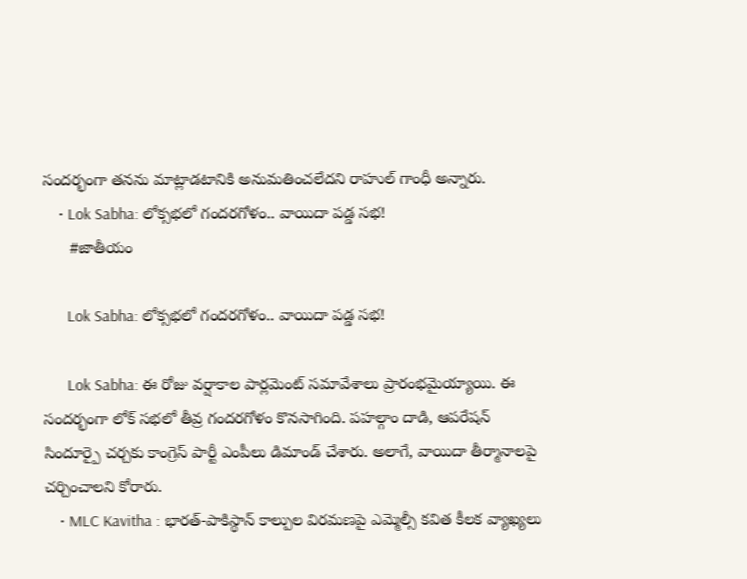సందర్భంగా తనను మాట్లాడటానికి అనుమతించలేదని రాహుల్ గాంధీ అన్నారు.
    • Lok Sabha: లోక్సభలో గందరగోళం.. వాయిదా పడ్డ సభ!
      #జాతీయం

      Lok Sabha: లోక్సభలో గందరగోళం.. వాయిదా పడ్డ సభ!

      Lok Sabha: ఈ రోజు వర్షాకాల పార్లమెంట్ సమావేశాలు ప్రారంభమైయ్యాయి. ఈ సందర్భంగా లోక్ సభలో తీవ్ర గందరగోళం కొనసాగింది. పహల్గాం దాడి, ఆపరేషన్ సిందూర్పై చర్చకు కాంగ్రెస్ పార్టీ ఎంపీలు డిమాండ్ చేశారు. అలాగే, వాయిదా తీర్మానాలపై చర్చించాలని కోరారు.
    • MLC Kavitha : భారత్-పాకిస్థాన్ కాల్పుల విరమణపై ఎమ్మెల్సీ కవిత కీలక వ్యాఖ్యలు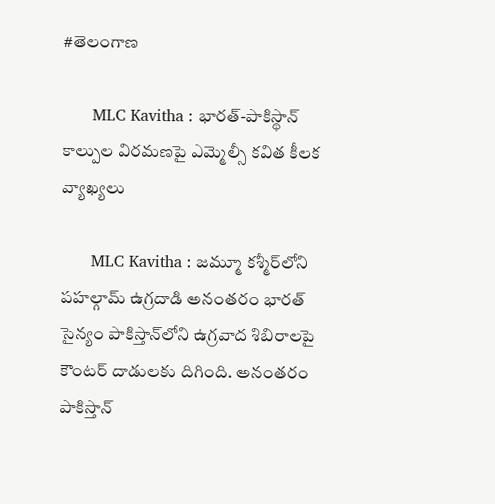#తెలంగాణ

      MLC Kavitha : భారత్-పాకిస్థాన్ కాల్పుల విరమణపై ఎమ్మెల్సీ కవిత కీలక వ్యాఖ్యలు

      MLC Kavitha : జమ్మూ కశ్మీర్‌లోని పహల్గామ్ ఉగ్రదాడి అనంతరం భారత్ సైన్యం పాకిస్తాన్‌లోని ఉగ్రవాద శిబిరాలపై కౌంటర్ దాడులకు దిగింది. అనంతరం పాకిస్తాన్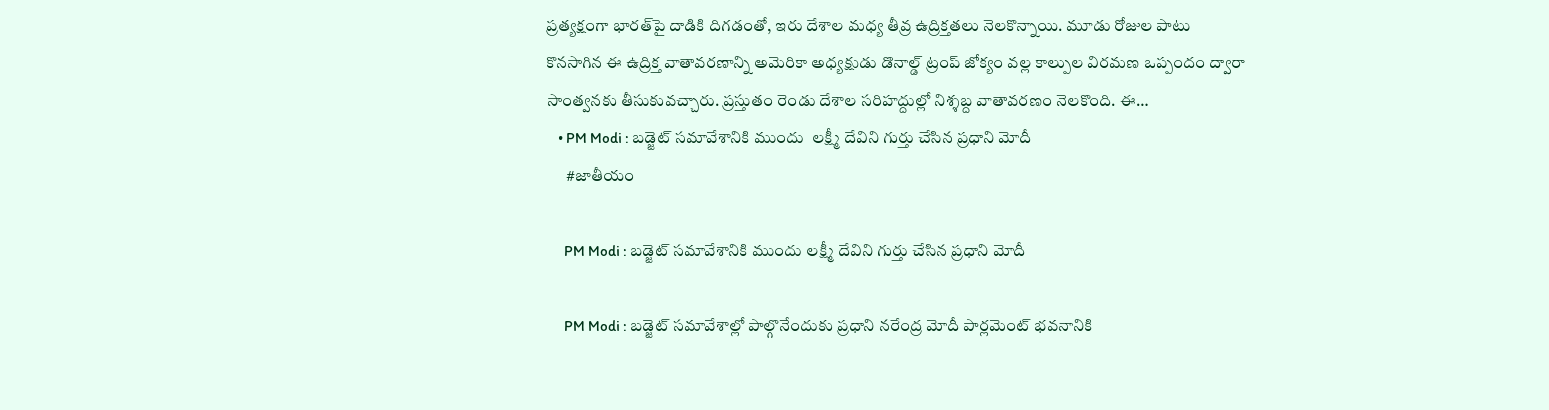ప్రత్యక్షంగా భారత్‌పై దాడికి దిగడంతో, ఇరు దేశాల మధ్య తీవ్ర ఉద్రిక్తతలు నెలకొన్నాయి. మూడు రోజుల పాటు కొనసాగిన ఈ ఉద్రిక్త వాతావరణాన్ని అమెరికా అధ్యక్షుడు డొనాల్డ్ ట్రంప్ జోక్యం వల్ల కాల్పుల విరమణ ఒప్పందం ద్వారా సాంత్వనకు తీసుకువచ్చారు. ప్రస్తుతం రెండు దేశాల సరిహద్దుల్లో నిశ్శబ్ద వాతావరణం నెలకొంది. ఈ…
    • PM Modi : బడ్జెట్ సమావేశానికి ముందు  లక్ష్మీ దేవిని గుర్తు చేసిన ప్రధాని మోదీ
      #జాతీయం

      PM Modi : బడ్జెట్ సమావేశానికి ముందు లక్ష్మీ దేవిని గుర్తు చేసిన ప్రధాని మోదీ

      PM Modi : బడ్జెట్ సమావేశాల్లో పాల్గొనేందుకు ప్రధాని నరేంద్ర మోదీ పార్లమెంట్ భవనానికి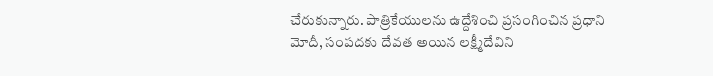చేరుకున్నారు. పాత్రికేయులను ఉద్దేశించి ప్రసంగించిన ప్రధాని మోదీ, సంపదకు దేవత అయిన లక్ష్మీదేవిని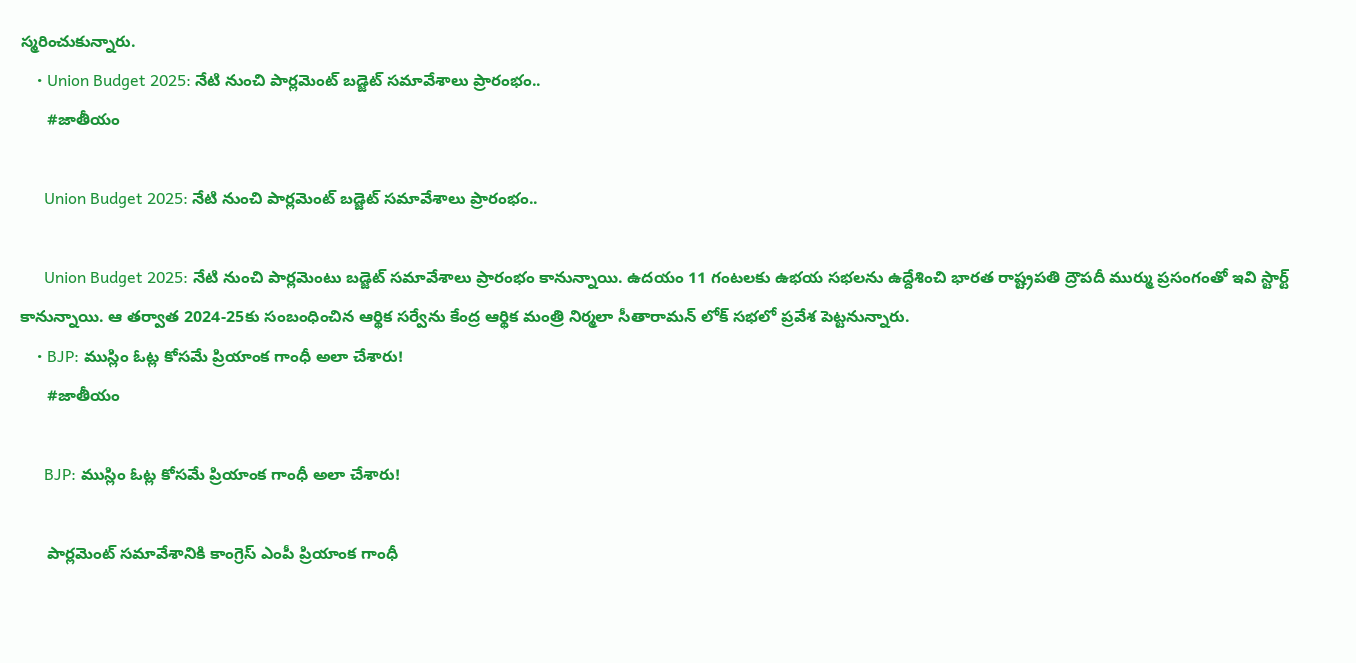స్మరించుకున్నారు.
    • Union Budget 2025: నేటి నుంచి పార్లమెంట్ బడ్జెట్ సమావేశాలు ప్రారంభం..
      #జాతీయం

      Union Budget 2025: నేటి నుంచి పార్లమెంట్ బడ్జెట్ సమావేశాలు ప్రారంభం..

      Union Budget 2025: నేటి నుంచి పార్లమెంటు బడ్జెట్‌ సమావేశాలు ప్రారంభం కానున్నాయి. ఉదయం 11 గంటలకు ఉభయ సభలను ఉద్దేశించి భారత రాష్ట్రపతి ద్రౌపదీ ముర్ము ప్రసంగంతో ఇవి స్టార్ట్ కానున్నాయి. ఆ తర్వాత 2024-25కు సంబంధించిన ఆర్థిక సర్వేను కేంద్ర ఆర్థిక మంత్రి నిర్మలా సీతారామన్‌ లోక్ సభలో ప్రవేశ పెట్టనున్నారు.
    • BJP: ముస్లిం ఓట్ల కోసమే ప్రియాంక గాంధీ అలా చేశారు!
      #జాతీయం

      BJP: ముస్లిం ఓట్ల కోసమే ప్రియాంక గాంధీ అలా చేశారు!

      పార్లమెంట్‌ సమావేశానికి కాంగ్రెస్ ఎంపీ ప్రియాంక గాంధీ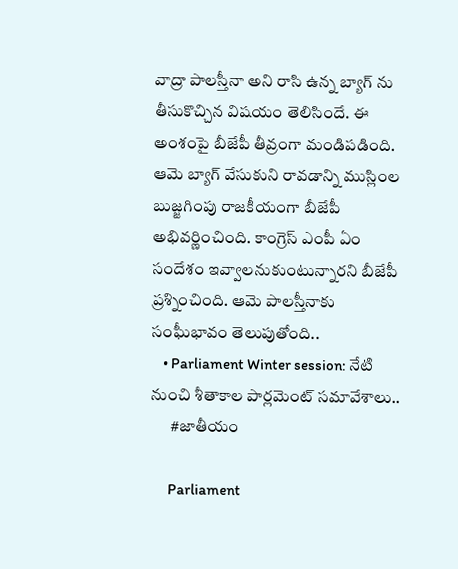వాద్రా పాలస్తీనా అని రాసి ఉన్న బ్యాగ్‌ ను తీసుకొచ్చిన విషయం తెలిసిందే. ఈ అంశంపై బీజేపీ తీవ్రంగా మండిపడింది. ఆమె బ్యాగ్ వేసుకుని రావడాన్ని ముస్లింల బుజ్జగింపు రాజకీయంగా బీజేపీ అభివర్ణించింది. కాంగ్రెస్ ఎంపీ ఏం సందేశం ఇవ్వాలనుకుంటున్నారని బీజేపీ ప్రశ్నించింది. ఆమె పాలస్తీనాకు సంఘీభావం తెలుపుతోంది..
    • Parliament Winter session: నేటి నుంచి శీతాకాల పార్లమెంట్ సమావేశాలు..
      #జాతీయం

      Parliament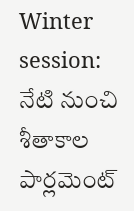Winter session: నేటి నుంచి శీతాకాల పార్లమెంట్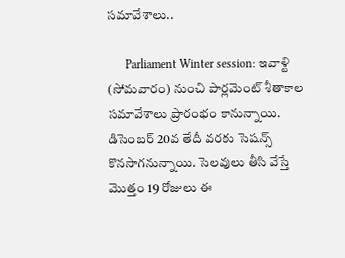సమావేశాలు..

      Parliament Winter session: ఇవాళ్టి (సోమవారం) నుంచి పార్లమెంట్ శీతాకాల సమావేశాలు ప్రారంభం కానున్నాయి. డిసెంబర్ 20వ తేదీ వరకు సెషన్స్ కొనసాగనున్నాయి. సెలవులు తీసి వేస్తే మొత్తం 19 రోజులు ఈ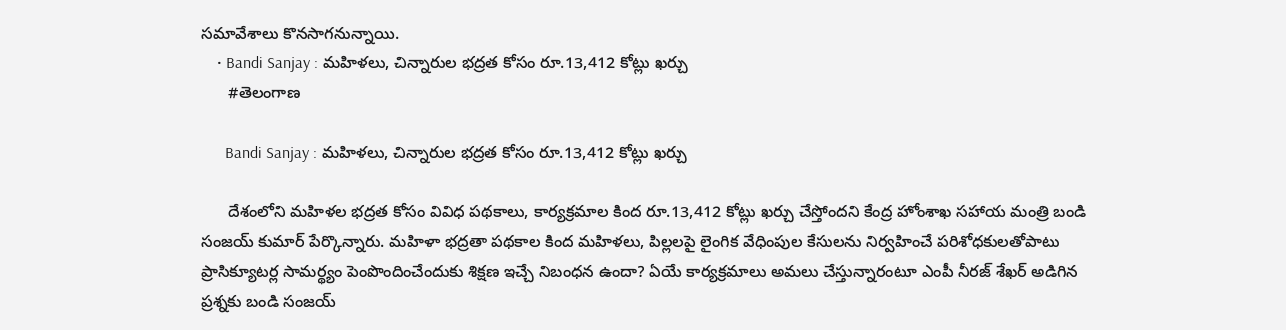సమావేశాలు కొనసాగనున్నాయి.
    • Bandi Sanjay : మహిళలు, చిన్నారుల భద్రత కోసం రూ.13,412 కోట్లు ఖర్చు
      #తెలంగాణ

      Bandi Sanjay : మహిళలు, చిన్నారుల భద్రత కోసం రూ.13,412 కోట్లు ఖర్చు

      దేశంలోని మహిళల భద్రత కోసం వివిధ పథకాలు, కార్యక్రమాల కింద రూ.13,412 కోట్లు ఖర్చు చేస్తోందని కేంద్ర హోంశాఖ సహాయ మంత్రి బండి సంజయ్ కుమార్ పేర్కొన్నారు. మహిళా భద్రతా పథకాల కింద మహిళలు, పిల్లలపై లైంగిక వేధింపుల కేసులను నిర్వహించే పరిశోధకులతోపాటు ప్రాసిక్యూటర్ల సామర్థ్యం పెంపొందించేందుకు శిక్షణ ఇచ్చే నిబంధన ఉందా? ఏయే కార్యక్రమాలు అమలు చేస్తున్నారంటూ ఎంపీ నీరజ్ శేఖర్ అడిగిన ప్రశ్నకు బండి సంజయ్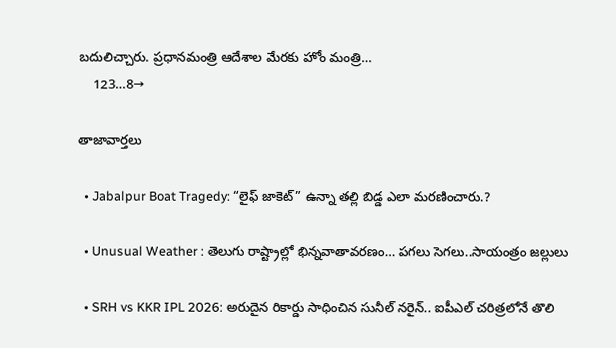బదులిచ్చారు. ప్రధానమంత్రి ఆదేశాల మేరకు హోం మంత్రి…
    123…8→

తాజావార్తలు

  • Jabalpur Boat Tragedy: “లైఫ్ జాకెట్” ఉన్నా తల్లి బిడ్డ ఎలా మరణించారు.?

  • Unusual Weather : తెలుగు రాష్ట్రాల్లో భిన్నవాతావరణం… పగలు సెగలు..సాయంత్రం జల్లులు

  • SRH vs KKR IPL 2026: అరుదైన రికార్డు సాధించిన సునీల్ నరైన్.. ఐపీఎల్ చరిత్రలోనే తొలి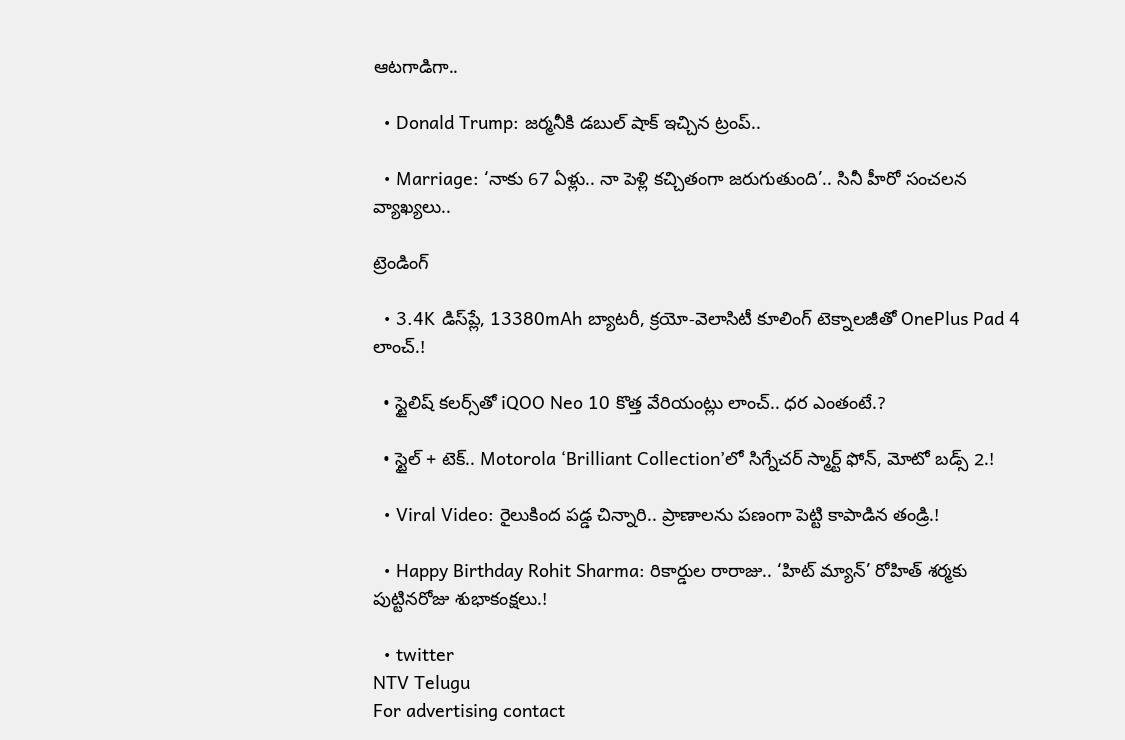ఆటగాడిగా..

  • Donald Trump: జర్మనీకి డబుల్ షాక్ ఇచ్చిన ట్రంప్..

  • Marriage: ‘నాకు 67 ఏళ్లు.. నా పెళ్లి కచ్చితంగా జరుగుతుంది’.. సినీ హీరో సంచలన వ్యాఖ్యలు..

ట్రెండింగ్‌

  • 3.4K డిస్‌ప్లే, 13380mAh బ్యాటరీ, క్రయో-వెలాసిటీ కూలింగ్ టెక్నాలజీతో OnePlus Pad 4 లాంచ్.!

  • స్టైలిష్ కలర్స్‌తో iQOO Neo 10 కొత్త వేరియంట్లు లాంచ్.. ధర ఎంతంటే.?

  • స్టైల్ + టెక్.. Motorola ‘Brilliant Collection’లో సిగ్నేచర్ స్మార్ట్ ఫోన్, మోటో బడ్స్ 2.!

  • Viral Video: రైలుకింద పడ్డ చిన్నారి.. ప్రాణాలను పణంగా పెట్టి కాపాడిన తండ్రి.!

  • Happy Birthday Rohit Sharma: రికార్డుల రారాజు.. ‘హిట్‌ మ్యాన్’ రోహిత్ శర్మకు పుట్టినరోజు శుభాకంక్షలు.!

  • twitter
NTV Telugu
For advertising contact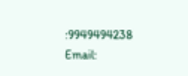:9949494238
Email: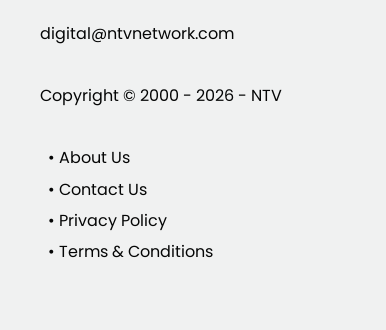digital@ntvnetwork.com

Copyright © 2000 - 2026 - NTV

  • About Us
  • Contact Us
  • Privacy Policy
  • Terms & Conditions